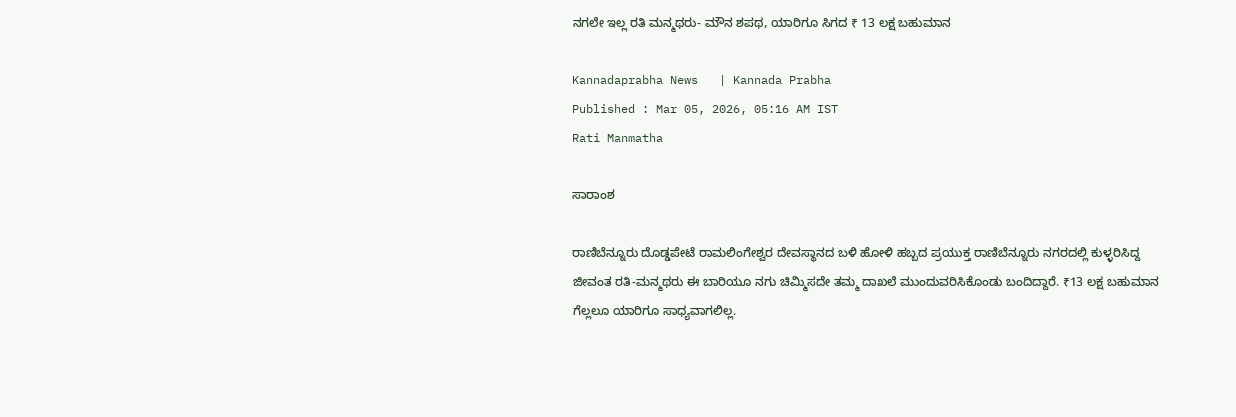ನಗಲೇ ಇಲ್ಲ ರತಿ ಮನ್ಮಥರು- ಮೌನ ಶಪಥ, ಯಾರಿಗೂ ಸಿಗದ ₹ 13 ಲಕ್ಷ ಬಹುಮಾನ

Kannadaprabha News   | Kannada Prabha
Published : Mar 05, 2026, 05:16 AM IST
Rati Manmatha

ಸಾರಾಂಶ

ರಾಣಿಬೆನ್ನೂರು ದೊಡ್ಡಪೇಟೆ ರಾಮಲಿಂಗೇಶ್ವರ ದೇವಸ್ಥಾನದ ಬಳಿ ಹೋಳಿ ಹಬ್ಬದ ಪ್ರಯುಕ್ತ ರಾಣಿಬೆನ್ನೂರು ನಗರದಲ್ಲಿ ಕುಳ್ಳರಿಸಿದ್ದ ಜೀವಂತ ರತಿ-ಮನ್ಮಥರು ಈ ಬಾರಿಯೂ ನಗು ಚಿಮ್ಮಿಸದೇ ತಮ್ಮ ದಾಖಲೆ ಮುಂದುವರಿಸಿಕೊಂಡು ಬಂದಿದ್ದಾರೆ. ₹13 ಲಕ್ಷ ಬಹುಮಾನ ಗೆಲ್ಲಲೂ ಯಾರಿಗೂ ಸಾಧ್ಯವಾಗಲಿಲ್ಲ.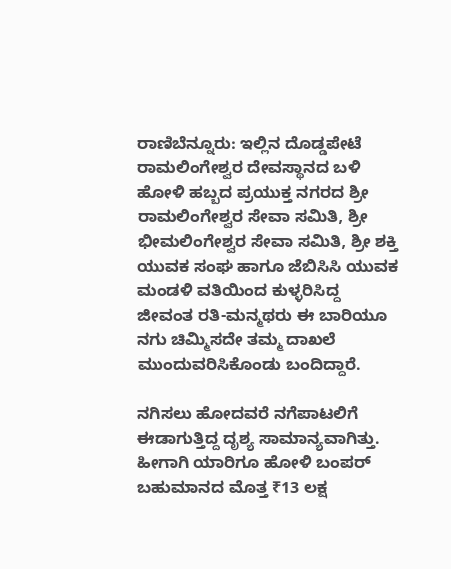ರಾಣಿಬೆನ್ನೂರು: ಇಲ್ಲಿನ ದೊಡ್ಡಪೇಟೆ ರಾಮಲಿಂಗೇಶ್ವರ ದೇವಸ್ಥಾನದ ಬಳಿ ಹೋಳಿ ಹಬ್ಬದ ಪ್ರಯುಕ್ತ ನಗರದ ಶ್ರೀ ರಾಮಲಿಂಗೇಶ್ವರ ಸೇವಾ ಸಮಿತಿ, ಶ್ರೀ ಭೀಮಲಿಂಗೇಶ್ವರ ಸೇವಾ ಸಮಿತಿ, ಶ್ರೀ ಶಕ್ತಿ ಯುವಕ ಸಂಘ ಹಾಗೂ ಜೆಬಿಸಿಸಿ ಯುವಕ ಮಂಡಳಿ ವತಿಯಿಂದ ಕುಳ್ಳರಿಸಿದ್ದ ಜೀವಂತ ರತಿ-ಮನ್ಮಥರು ಈ ಬಾರಿಯೂ ನಗು ಚಿಮ್ಮಿಸದೇ ತಮ್ಮ ದಾಖಲೆ ಮುಂದುವರಿಸಿಕೊಂಡು ಬಂದಿದ್ದಾರೆ.

ನಗಿಸಲು ಹೋದವರೆ ನಗೆಪಾಟಲಿಗೆ ಈಡಾಗುತ್ತಿದ್ದ ದೃಶ್ಯ ಸಾಮಾನ್ಯವಾಗಿತ್ತು. ಹೀಗಾಗಿ ಯಾರಿಗೂ ಹೋಳಿ ಬಂಪರ್ ಬಹುಮಾನದ ಮೊತ್ತ ₹13 ಲಕ್ಷ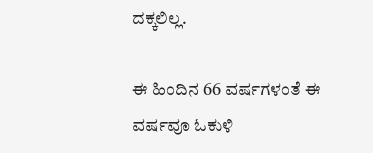ದಕ್ಕಲಿಲ್ಲ.

ಈ ಹಿಂದಿನ 66 ವರ್ಷಗಳಂತೆ ಈ ವರ್ಷವೂ ಓಕುಳಿ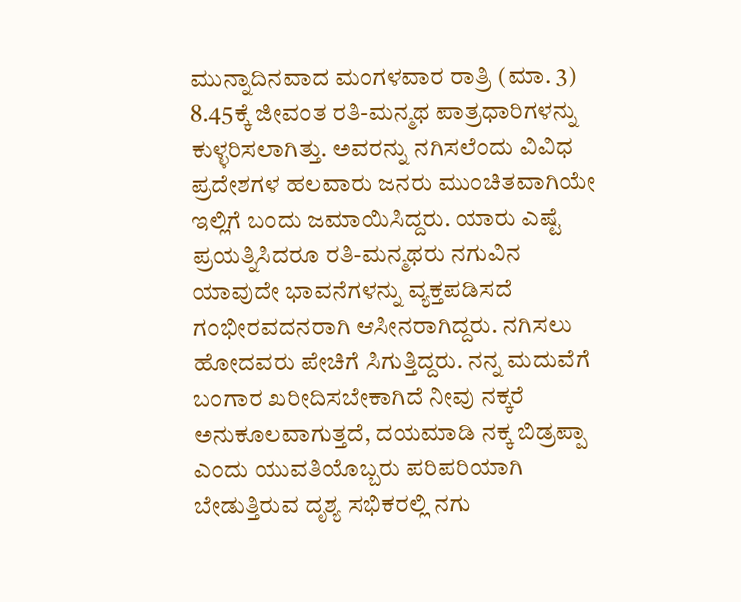ಮುನ್ನಾದಿನವಾದ ಮಂಗಳವಾರ ರಾತ್ರಿ (ಮಾ. 3) 8.45ಕ್ಕೆ ಜೀವಂತ ರತಿ-ಮನ್ಮಥ ಪಾತ್ರಧಾರಿಗಳನ್ನು ಕುಳ್ಳರಿಸಲಾಗಿತ್ತು. ಅವರನ್ನು ನಗಿಸಲೆಂದು ವಿವಿಧ ಪ್ರದೇಶಗಳ ಹಲವಾರು ಜನರು ಮುಂಚಿತವಾಗಿಯೇ ಇಲ್ಲಿಗೆ ಬಂದು ಜಮಾಯಿಸಿದ್ದರು. ಯಾರು ಎಷ್ಟೆ ಪ್ರಯತ್ನಿಸಿದರೂ ರತಿ-ಮನ್ಮಥರು ನಗುವಿನ ಯಾವುದೇ ಭಾವನೆಗಳನ್ನು ವ್ಯಕ್ತಪಡಿಸದೆ ಗಂಭೀರವದನರಾಗಿ ಆಸೀನರಾಗಿದ್ದರು. ನಗಿಸಲು ಹೋದವರು ಪೇಚಿಗೆ ಸಿಗುತ್ತಿದ್ದರು. ನನ್ನ ಮದುವೆಗೆ ಬಂಗಾರ ಖರೀದಿಸಬೇಕಾಗಿದೆ ನೀವು ನಕ್ಕರೆ ಅನುಕೂಲವಾಗುತ್ತದೆ, ದಯಮಾಡಿ ನಕ್ಕ ಬಿಡ್ರಪ್ಪಾ ಎಂದು ಯುವತಿಯೊಬ್ಬರು ಪರಿಪರಿಯಾಗಿ ಬೇಡುತ್ತಿರುವ ದೃಶ್ಯ ಸಭಿಕರಲ್ಲಿ ನಗು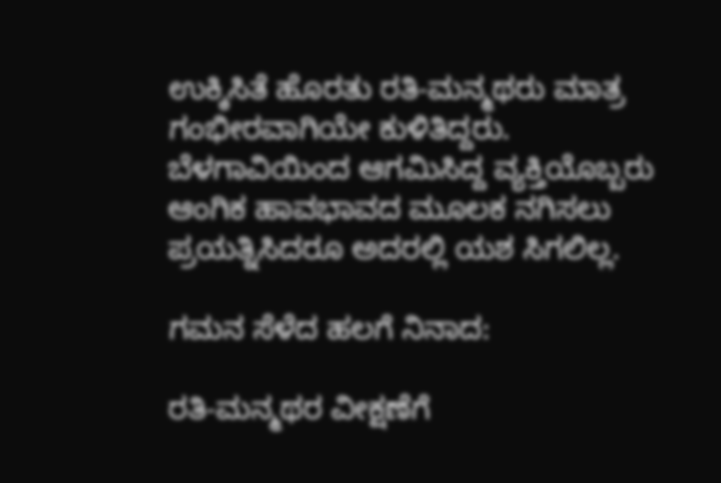ಉಕ್ಕಿಸಿತೆ ಹೊರತು ರತಿ-ಮನ್ಮಥರು ಮಾತ್ರ ಗಂಭೀರವಾಗಿಯೇ ಕುಳಿತಿದ್ದರು. ಬೆಳಗಾವಿಯಿಂದ ಆಗಮಿಸಿದ್ದ ವ್ಯಕ್ತಿಯೊಬ್ಬರು ಆಂಗಿಕ ಹಾವಭಾವದ ಮೂಲಕ ನಗಿಸಲು ಪ್ರಯತ್ನಿಸಿದರೂ ಅದರಲ್ಲಿ ಯಶ ಸಿಗಲಿಲ್ಲ.

ಗಮನ ಸೆಳೆದ ಹಲಗೆ ನಿನಾದ:

ರತಿ-ಮನ್ಮಥರ ವೀಕ್ಷಣೆಗೆ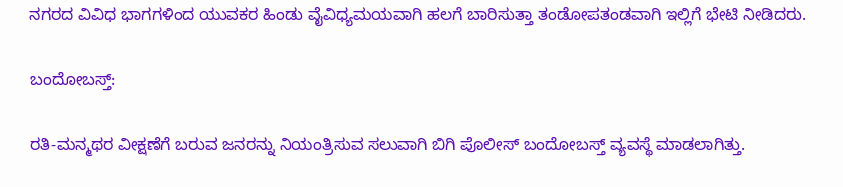ನಗರದ ವಿವಿಧ ಭಾಗಗಳಿಂದ ಯುವಕರ ಹಿಂಡು ವೈವಿಧ್ಯಮಯವಾಗಿ ಹಲಗೆ ಬಾರಿಸುತ್ತಾ ತಂಡೋಪತಂಡವಾಗಿ ಇಲ್ಲಿಗೆ ಭೇಟಿ ನೀಡಿದರು.

ಬಂದೋಬಸ್ತ್:

ರತಿ-ಮನ್ಮಥರ ವೀಕ್ಷಣೆಗೆ ಬರುವ ಜನರನ್ನು ನಿಯಂತ್ರಿಸುವ ಸಲುವಾಗಿ ಬಿಗಿ ಪೊಲೀಸ್ ಬಂದೋಬಸ್ತ್ ವ್ಯವಸ್ಥೆ ಮಾಡಲಾಗಿತ್ತು.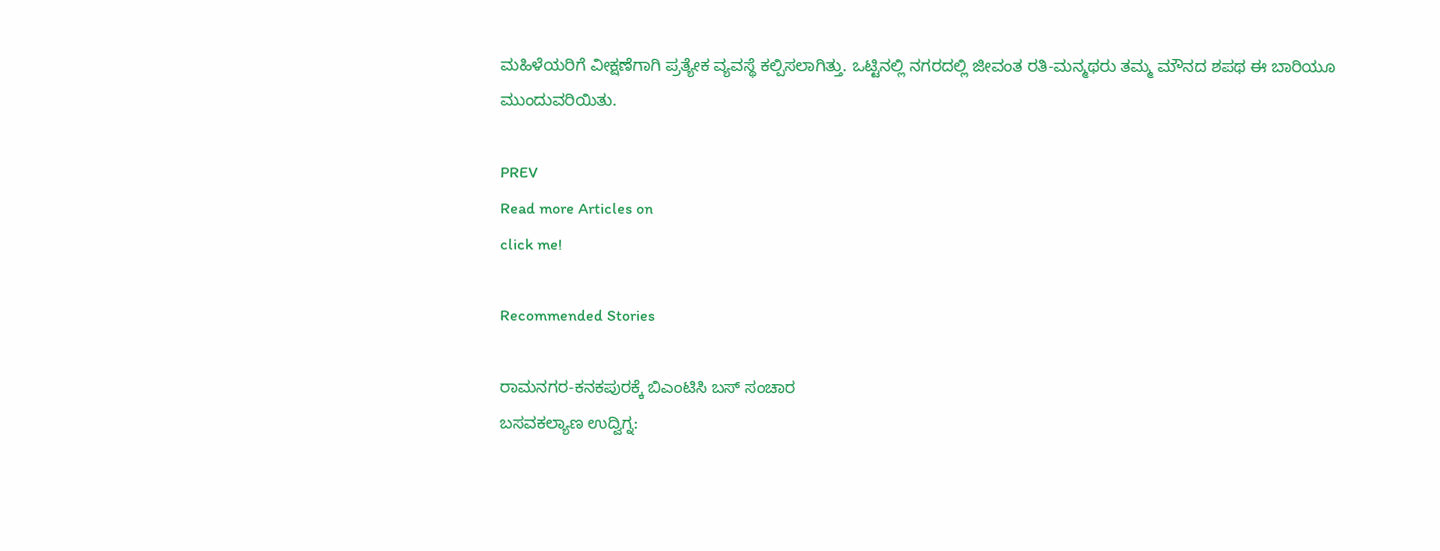ಮಹಿಳೆಯರಿಗೆ ವೀಕ್ಷಣೆಗಾಗಿ ಪ್ರತ್ಯೇಕ ವ್ಯವಸ್ಥೆ ಕಲ್ಪಿಸಲಾಗಿತ್ತು. ಒಟ್ಟಿನಲ್ಲಿ ನಗರದಲ್ಲಿ ಜೀವಂತ ರತಿ-ಮನ್ಮಥರು ತಮ್ಮ ಮೌನದ ಶಪಥ ಈ ಬಾರಿಯೂ ಮುಂದುವರಿಯಿತು.

PREV
Read more Articles on
click me!

Recommended Stories

ರಾಮನಗರ-ಕನಕಪುರಕ್ಕೆ ಬಿಎಂಟಿಸಿ ಬಸ್ ಸಂಚಾರ
ಬಸವಕಲ್ಯಾಣ ಉದ್ವಿಗ್ನ: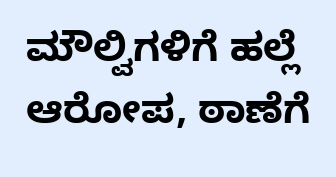ಮೌಲ್ವಿಗಳಿಗೆ ಹಲ್ಲೆ ಆರೋಪ, ಠಾಣೆಗೆ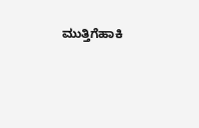ಮುತ್ತಿಗೆಹಾಕಿ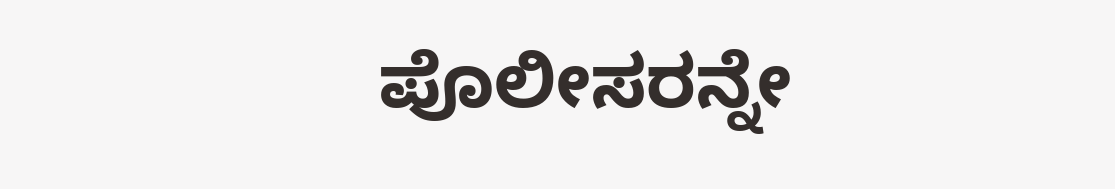ಪೊಲೀಸರನ್ನೇ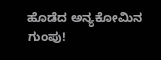ಹೊಡೆದ ಅನ್ಯಕೋಮಿನ ಗುಂಪು!